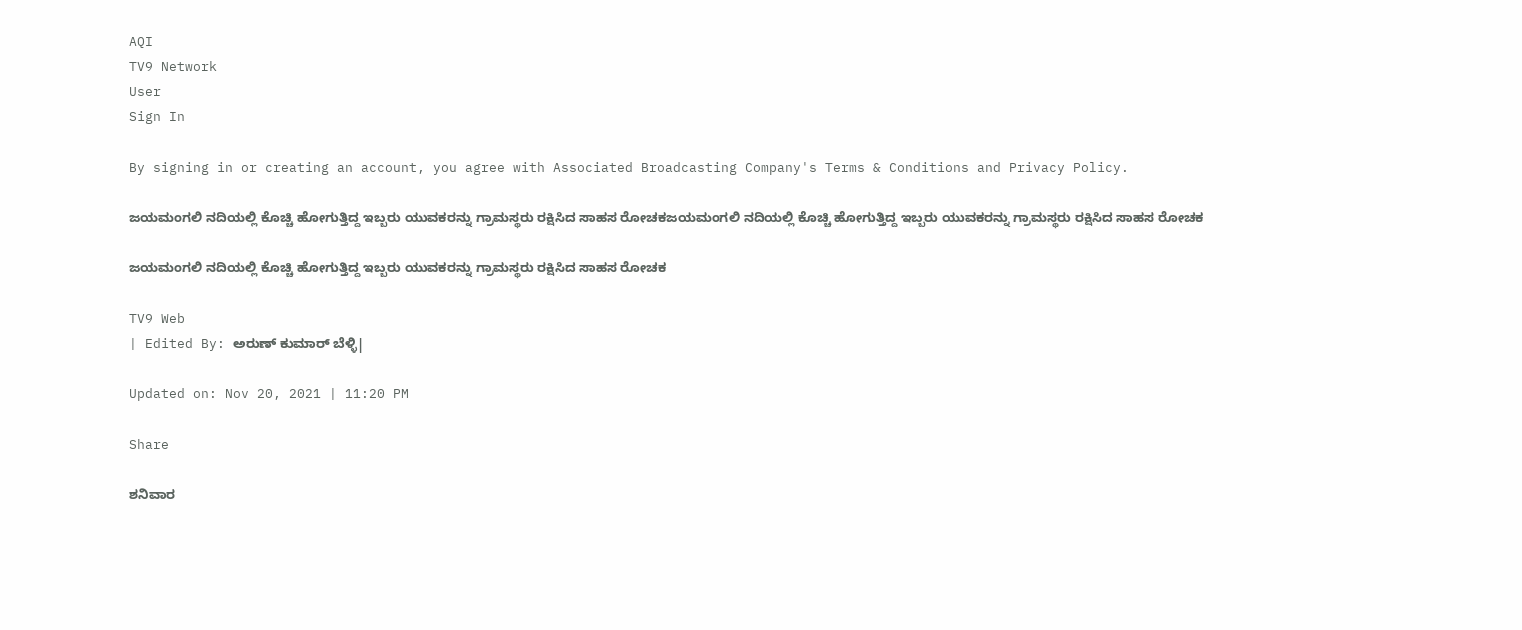AQI
TV9 Network
User
Sign In

By signing in or creating an account, you agree with Associated Broadcasting Company's Terms & Conditions and Privacy Policy.

ಜಯಮಂಗಲಿ ನದಿಯಲ್ಲಿ ಕೊಚ್ಚಿ ಹೋಗುತ್ತಿದ್ದ ಇಬ್ಬರು ಯುವಕರನ್ನು ಗ್ರಾಮಸ್ಥರು ರಕ್ಷಿಸಿದ ಸಾಹಸ ರೋಚಕಜಯಮಂಗಲಿ ನದಿಯಲ್ಲಿ ಕೊಚ್ಚಿ ಹೋಗುತ್ತಿದ್ದ ಇಬ್ಬರು ಯುವಕರನ್ನು ಗ್ರಾಮಸ್ಥರು ರಕ್ಷಿಸಿದ ಸಾಹಸ ರೋಚಕ

ಜಯಮಂಗಲಿ ನದಿಯಲ್ಲಿ ಕೊಚ್ಚಿ ಹೋಗುತ್ತಿದ್ದ ಇಬ್ಬರು ಯುವಕರನ್ನು ಗ್ರಾಮಸ್ಥರು ರಕ್ಷಿಸಿದ ಸಾಹಸ ರೋಚಕ

TV9 Web
| Edited By: ಅರುಣ್ ಕುಮಾರ್ ಬೆಳ್ಳಿ|

Updated on: Nov 20, 2021 | 11:20 PM

Share

ಶನಿವಾರ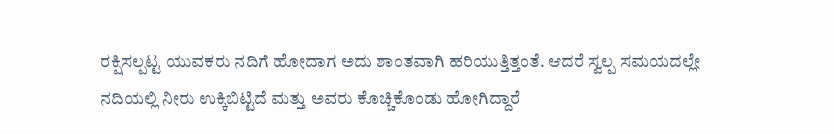ರಕ್ಷಿಸಲ್ಪಟ್ಟ ಯುವಕರು ನದಿಗೆ ಹೋದಾಗ ಅದು ಶಾಂತವಾಗಿ ಹರಿಯುತ್ತಿತ್ತಂತೆ. ಆದರೆ ಸ್ವಲ್ಪ ಸಮಯದಲ್ಲೇ ನದಿಯಲ್ಲಿ ನೀರು ಉಕ್ಕಿಬಿಟ್ಟಿದೆ ಮತ್ತು ಅವರು ಕೊಚ್ಚಿಕೊಂಡು ಹೋಗಿದ್ದಾರೆ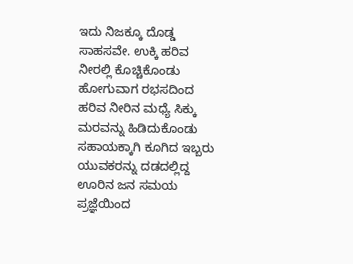ಇದು ನಿಜಕ್ಕೂ ದೊಡ್ಡ ಸಾಹಸವೇ. ಉಕ್ಕಿ ಹರಿವ ನೀರಲ್ಲಿ ಕೊಚ್ಚಿಕೊಂಡು ಹೋಗುವಾಗ ರಭಸದಿಂದ ಹರಿವ ನೀರಿನ ಮಧ್ಯೆ ಸಿಕ್ಕು ಮರವನ್ನು ಹಿಡಿದುಕೊಂಡು ಸಹಾಯಕ್ಕಾಗಿ ಕೂಗಿದ ಇಬ್ಬರು ಯುವಕರನ್ನು ದಡದಲ್ಲಿದ್ದ ಊರಿನ ಜನ ಸಮಯ ಪ್ರಜ್ಞೆಯಿಂದ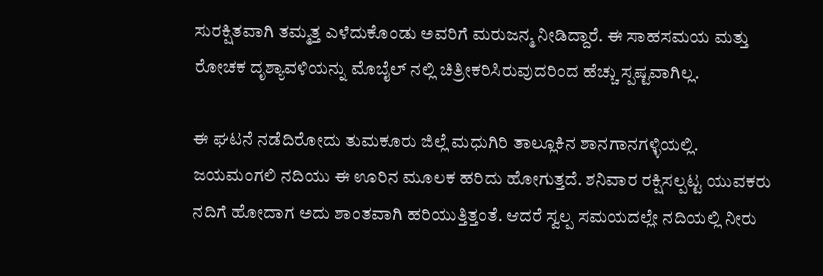ಸುರಕ್ಷಿತವಾಗಿ ತಮ್ಮತ್ತ ಎಳೆದುಕೊಂಡು ಅವರಿಗೆ ಮರುಜನ್ಮ ನೀಡಿದ್ದಾರೆ. ಈ ಸಾಹಸಮಯ ಮತ್ತು ರೋಚಕ ದೃಶ್ಯಾವಳಿಯನ್ನು ಮೊಬೈಲ್ ನಲ್ಲಿ ಚಿತ್ರೀಕರಿಸಿರುವುದರಿಂದ ಹೆಚ್ಚು ಸ್ಪಷ್ಟವಾಗಿಲ್ಲ.

ಈ ಘಟನೆ ನಡೆದಿರೋದು ತುಮಕೂರು ಜಿಲ್ಲೆ ಮಧುಗಿರಿ ತಾಲ್ಲೂಕಿನ ಶಾನಗಾನಗಳ್ಳಿಯಲ್ಲಿ. ಜಯಮಂಗಲಿ ನದಿಯು ಈ ಊರಿನ ಮೂಲಕ ಹರಿದು ಹೋಗುತ್ತದೆ. ಶನಿವಾರ ರಕ್ಷಿಸಲ್ಪಟ್ಟ ಯುವಕರು ನದಿಗೆ ಹೋದಾಗ ಅದು ಶಾಂತವಾಗಿ ಹರಿಯುತ್ತಿತ್ತಂತೆ. ಆದರೆ ಸ್ವಲ್ಪ ಸಮಯದಲ್ಲೇ ನದಿಯಲ್ಲಿ ನೀರು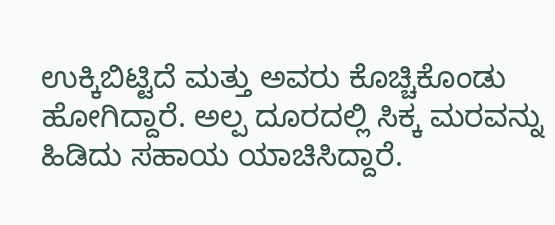ಉಕ್ಕಿಬಿಟ್ಟಿದೆ ಮತ್ತು ಅವರು ಕೊಚ್ಚಿಕೊಂಡು ಹೋಗಿದ್ದಾರೆ. ಅಲ್ಪ ದೂರದಲ್ಲಿ ಸಿಕ್ಕ ಮರವನ್ನು ಹಿಡಿದು ಸಹಾಯ ಯಾಚಿಸಿದ್ದಾರೆ.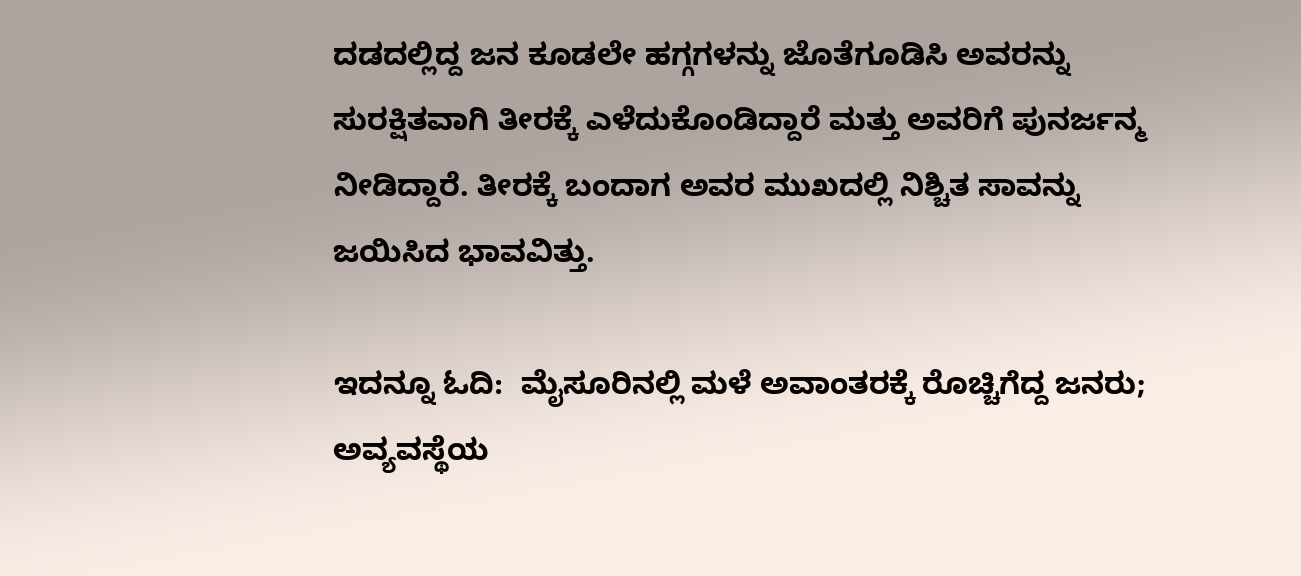ದಡದಲ್ಲಿದ್ದ ಜನ ಕೂಡಲೇ ಹಗ್ಗಗಳನ್ನು ಜೊತೆಗೂಡಿಸಿ ಅವರನ್ನು ಸುರಕ್ಷಿತವಾಗಿ ತೀರಕ್ಕೆ ಎಳೆದುಕೊಂಡಿದ್ದಾರೆ ಮತ್ತು ಅವರಿಗೆ ಪುನರ್ಜನ್ಮ ನೀಡಿದ್ದಾರೆ. ತೀರಕ್ಕೆ ಬಂದಾಗ ಅವರ ಮುಖದಲ್ಲಿ ನಿಶ್ಚಿತ ಸಾವನ್ನು ಜಯಿಸಿದ ಭಾವವಿತ್ತು.

ಇದನ್ನೂ ಓದಿ:  ಮೈಸೂರಿನಲ್ಲಿ ಮಳೆ ಅವಾಂತರಕ್ಕೆ ರೊಚ್ಚಿಗೆದ್ದ ಜನರು; ಅವ್ಯವಸ್ಥೆಯ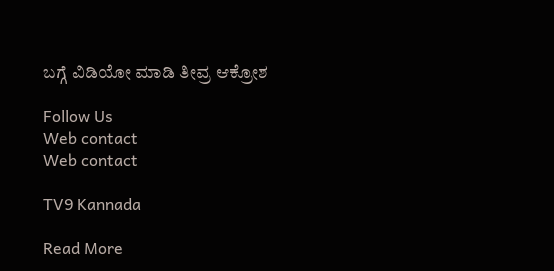ಬಗ್ಗೆ ವಿಡಿಯೋ ಮಾಡಿ ತೀವ್ರ ಆಕ್ರೋಶ

Follow Us
Web contact
Web contact

TV9 Kannada

Read More